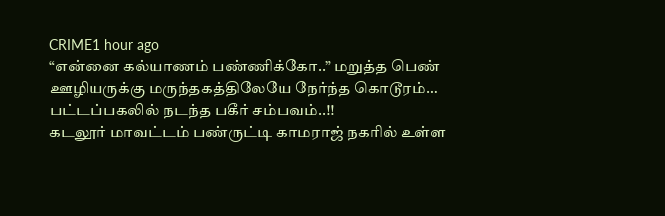CRIME1 hour ago
“என்னை கல்யாணம் பண்ணிக்கோ..” மறுத்த பெண் ஊழியருக்கு மருந்தகத்திலேயே நேர்ந்த கொடூரம்… பட்டப்பகலில் நடந்த பகீர் சம்பவம்..!!
கடலூர் மாவட்டம் பண்ருட்டி காமராஜ் நகரில் உள்ள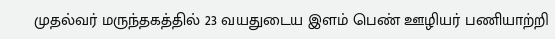முதல்வர் மருந்தகத்தில் 23 வயதுடைய இளம் பெண் ஊழியர் பணியாற்றி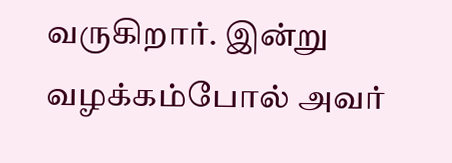வருகிறார். இன்று வழக்கம்போல் அவர்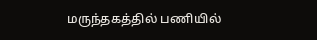மருந்தகத்தில் பணியில்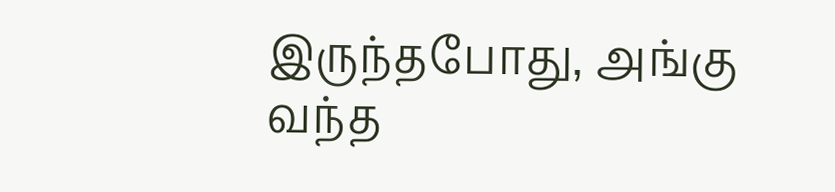இருந்தபோது, அங்கு வந்த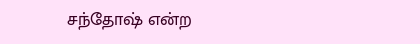சந்தோஷ் என்ற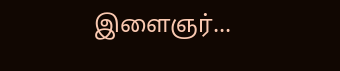இளைஞர்...